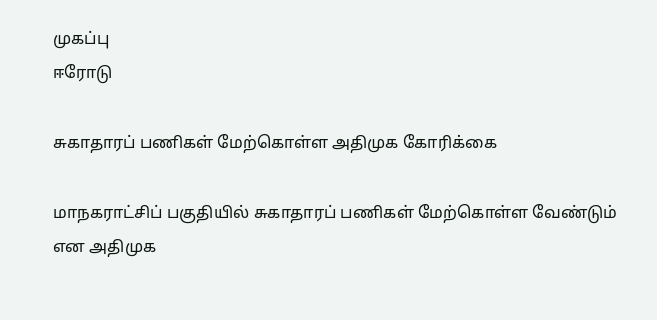முகப்பு
ஈரோடு

சுகாதாரப் பணிகள் மேற்கொள்ள அதிமுக கோரிக்கை

மாநகராட்சிப் பகுதியில் சுகாதாரப் பணிகள் மேற்கொள்ள வேண்டும் என அதிமுக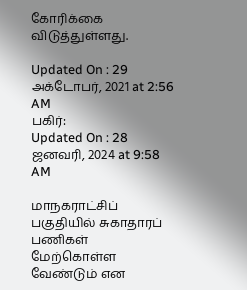கோரிக்கை விடுத்துள்ளது.

Updated On : 29 அக்டோபர், 2021 at 2:56 AM
பகிர்:
Updated On : 28 ஜனவரி, 2024 at 9:58 AM

மாநகராட்சிப் பகுதியில் சுகாதாரப் பணிகள் மேற்கொள்ள வேண்டும் என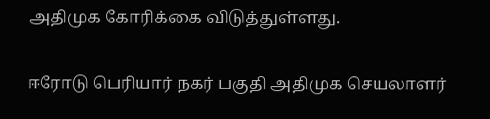அதிமுக கோரிக்கை விடுத்துள்ளது.

ஈரோடு பெரியார் நகர் பகுதி அதிமுக செயலாளர்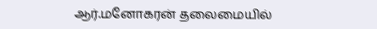ஆர்.மனோகரன் தலைமையில்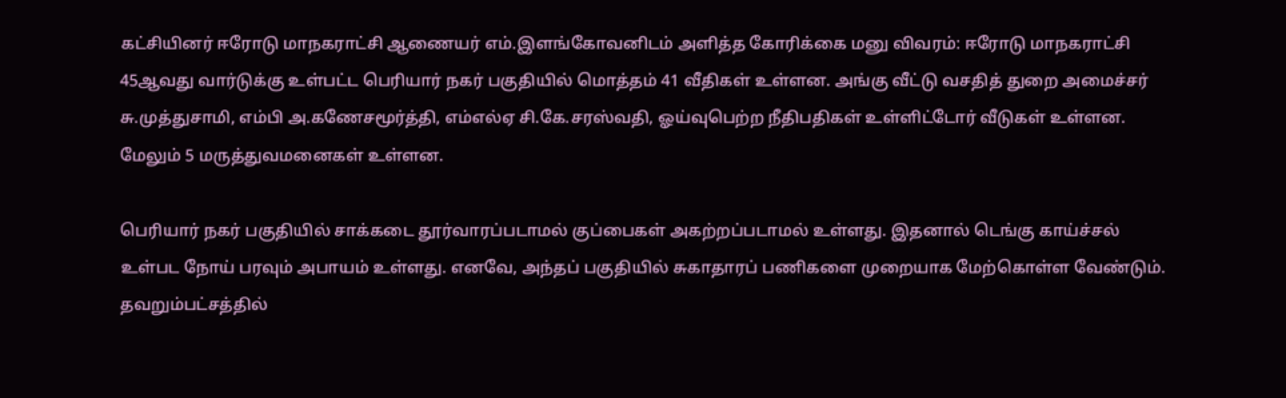கட்சியினர் ஈரோடு மாநகராட்சி ஆணையர் எம்.இளங்கோவனிடம் அளித்த கோரிக்கை மனு விவரம்: ஈரோடு மாநகராட்சி 45ஆவது வார்டுக்கு உள்பட்ட பெரியார் நகர் பகுதியில் மொத்தம் 41 வீதிகள் உள்ளன. அங்கு வீட்டு வசதித் துறை அமைச்சர் சு.முத்துசாமி, எம்பி அ.கணேசமூர்த்தி, எம்எல்ஏ சி.கே.சரஸ்வதி, ஓய்வுபெற்ற நீதிபதிகள் உள்ளிட்டோர் வீடுகள் உள்ளன. மேலும் 5 மருத்துவமனைகள் உள்ளன.

பெரியார் நகர் பகுதியில் சாக்கடை தூர்வாரப்படாமல் குப்பைகள் அகற்றப்படாமல் உள்ளது. இதனால் டெங்கு காய்ச்சல் உள்பட நோய் பரவும் அபாயம் உள்ளது. எனவே, அந்தப் பகுதியில் சுகாதாரப் பணிகளை முறையாக மேற்கொள்ள வேண்டும். தவறும்பட்சத்தில்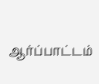ஆர்ப்பாட்டம்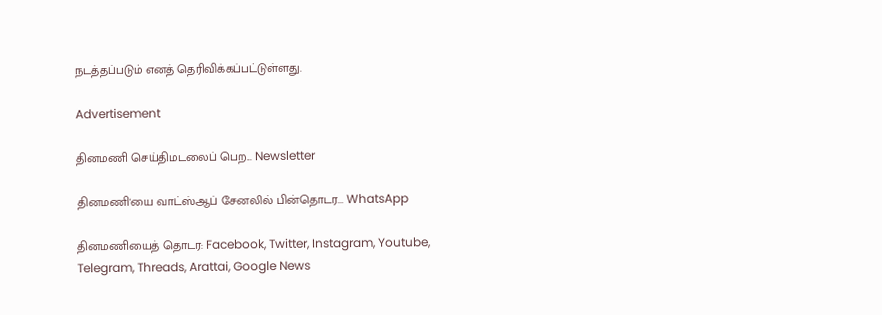நடத்தப்படும் எனத் தெரிவிக்கப்பட்டுள்ளது.

Advertisement

தினமணி செய்திமடலைப் பெற... Newsletter

தினமணி'யை வாட்ஸ்ஆப் சேனலில் பின்தொடர... WhatsApp

தினமணியைத் தொடர: Facebook, Twitter, Instagram, Youtube, Telegram, Threads, Arattai, Google News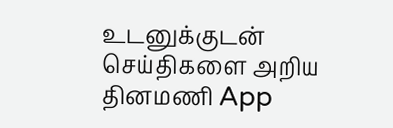உடனுக்குடன் செய்திகளை அறிய தினமணி App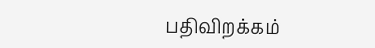பதிவிறக்கம்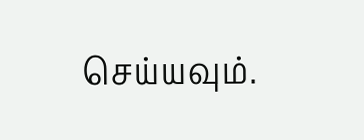செய்யவும்.